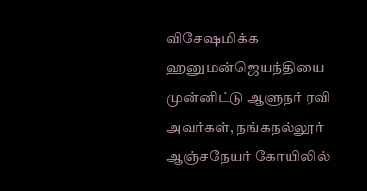விசேஷமிக்க ஹனுமன்ஜெயந்தியை முன்னிட்டு ஆளுநர் ரவி அவர்கள், நங்கநல்லூர் ஆஞ்சநேயர் கோயிலில்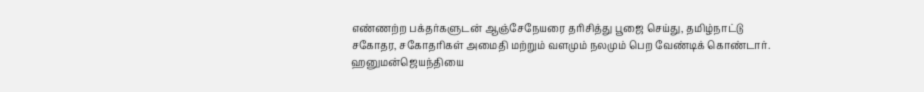எண்ணற்ற பக்தர்களுடன் ஆஞ்சேநேயரை தரிசித்து பூஜை செய்து, தமிழ்நாட்டு சகோதர, சகோதரிகள் அமைதி மற்றும் வளமும் நலமும் பெற வேண்டிக் கொண்டார்.
ஹனுமன்ஜெயந்தியை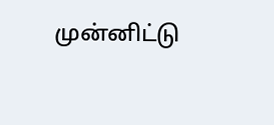முன்னிட்டு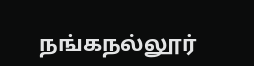நங்கநல்லூர்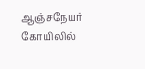ஆஞ்சநேயர் கோயிலில்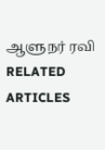ஆளுநர் ரவி
RELATED ARTICLES